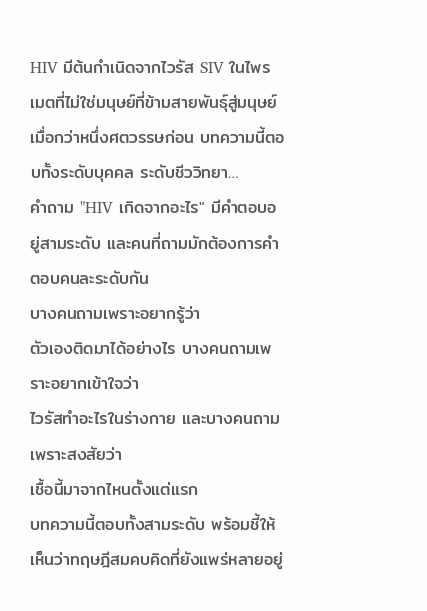HIV มีต้นกำเนิดจากไวรัส SIV ในไพรเมตที่ไม่ใช่มนุษย์ที่ข้ามสายพันธุ์สู่มนุษย์เมื่อกว่าหนึ่งศตวรรษก่อน บทความนี้ตอบทั้งระดับบุคคล ระดับชีววิทยา…
คำถาม "HIV เกิดจากอะไร" มีคำตอบอยู่สามระดับ และคนที่ถามมักต้องการคำตอบคนละระดับกัน
บางคนถามเพราะอยากรู้ว่า
ตัวเองติดมาได้อย่างไร บางคนถามเพราะอยากเข้าใจว่า
ไวรัสทำอะไรในร่างกาย และบางคนถามเพราะสงสัยว่า
เชื้อนี้มาจากไหนตั้งแต่แรก
บทความนี้ตอบทั้งสามระดับ พร้อมชี้ให้เห็นว่าทฤษฎีสมคบคิดที่ยังแพร่หลายอยู่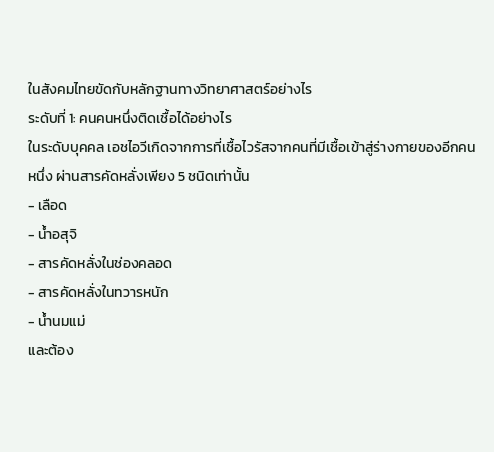ในสังคมไทยขัดกับหลักฐานทางวิทยาศาสตร์อย่างไร
ระดับที่ 1: คนคนหนึ่งติดเชื้อได้อย่างไร
ในระดับบุคคล เอชไอวีเกิดจากการที่เชื้อไวรัสจากคนที่มีเชื้อเข้าสู่ร่างกายของอีกคนหนึ่ง ผ่านสารคัดหลั่งเพียง 5 ชนิดเท่านั้น
- เลือด
- น้ำอสุจิ
- สารคัดหลั่งในช่องคลอด
- สารคัดหลั่งในทวารหนัก
- น้ำนมแม่
และต้อง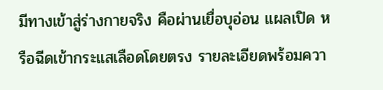มีทางเข้าสู่ร่างกายจริง คือผ่านเยื่อบุอ่อน แผลเปิด หรือฉีดเข้ากระแสเลือดโดยตรง รายละเอียดพร้อมควา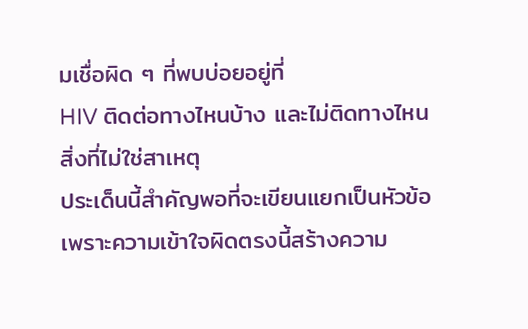มเชื่อผิด ๆ ที่พบบ่อยอยู่ที่
HIV ติดต่อทางไหนบ้าง และไม่ติดทางไหน
สิ่งที่ไม่ใช่สาเหตุ
ประเด็นนี้สำคัญพอที่จะเขียนแยกเป็นหัวข้อ เพราะความเข้าใจผิดตรงนี้สร้างความ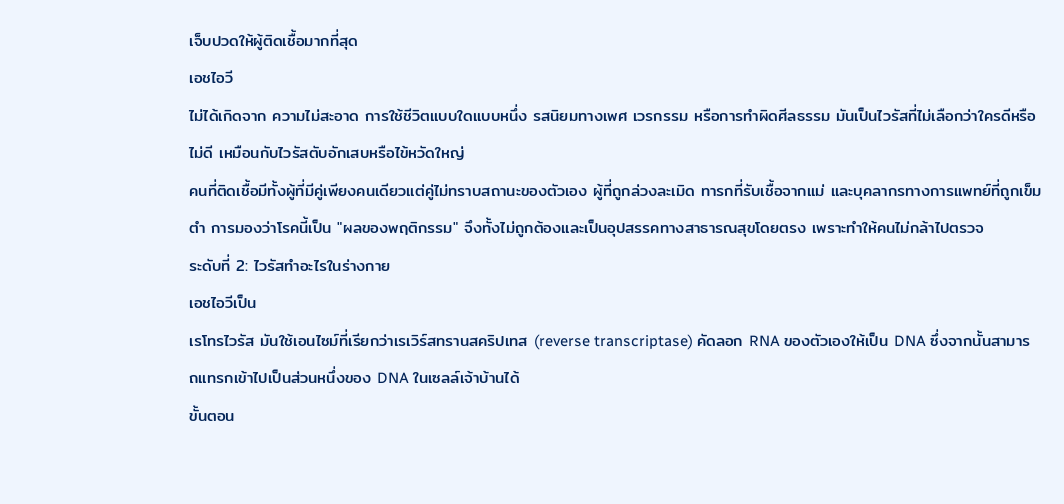เจ็บปวดให้ผู้ติดเชื้อมากที่สุด
เอชไอวี
ไม่ได้เกิดจาก ความไม่สะอาด การใช้ชีวิตแบบใดแบบหนึ่ง รสนิยมทางเพศ เวรกรรม หรือการทำผิดศีลธรรม มันเป็นไวรัสที่ไม่เลือกว่าใครดีหรือไม่ดี เหมือนกับไวรัสตับอักเสบหรือไข้หวัดใหญ่
คนที่ติดเชื้อมีทั้งผู้ที่มีคู่เพียงคนเดียวแต่คู่ไม่ทราบสถานะของตัวเอง ผู้ที่ถูกล่วงละเมิด ทารกที่รับเชื้อจากแม่ และบุคลากรทางการแพทย์ที่ถูกเข็มตำ การมองว่าโรคนี้เป็น "ผลของพฤติกรรม" จึงทั้งไม่ถูกต้องและเป็นอุปสรรคทางสาธารณสุขโดยตรง เพราะทำให้คนไม่กล้าไปตรวจ
ระดับที่ 2: ไวรัสทำอะไรในร่างกาย
เอชไอวีเป็น
เรโทรไวรัส มันใช้เอนไซม์ที่เรียกว่าเรเวิร์สทรานสคริปเทส (reverse transcriptase) คัดลอก RNA ของตัวเองให้เป็น DNA ซึ่งจากนั้นสามารถแทรกเข้าไปเป็นส่วนหนึ่งของ DNA ในเซลล์เจ้าบ้านได้
ขั้นตอน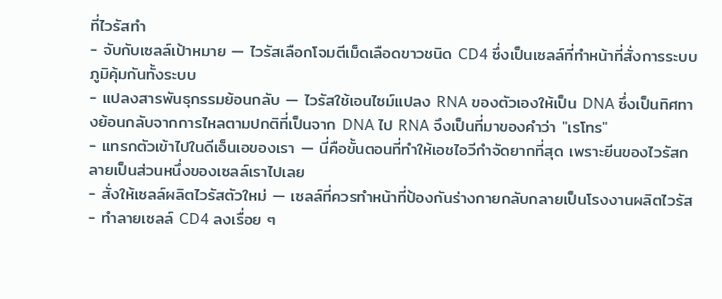ที่ไวรัสทำ
- จับกับเซลล์เป้าหมาย — ไวรัสเลือกโจมตีเม็ดเลือดขาวชนิด CD4 ซึ่งเป็นเซลล์ที่ทำหน้าที่สั่งการระบบภูมิคุ้มกันทั้งระบบ
- แปลงสารพันธุกรรมย้อนกลับ — ไวรัสใช้เอนไซม์แปลง RNA ของตัวเองให้เป็น DNA ซึ่งเป็นทิศทางย้อนกลับจากการไหลตามปกติที่เป็นจาก DNA ไป RNA จึงเป็นที่มาของคำว่า "เรโทร"
- แทรกตัวเข้าไปในดีเอ็นเอของเรา — นี่คือขั้นตอนที่ทำให้เอชไอวีกำจัดยากที่สุด เพราะยีนของไวรัสกลายเป็นส่วนหนึ่งของเซลล์เราไปเลย
- สั่งให้เซลล์ผลิตไวรัสตัวใหม่ — เซลล์ที่ควรทำหน้าที่ป้องกันร่างกายกลับกลายเป็นโรงงานผลิตไวรัส
- ทำลายเซลล์ CD4 ลงเรื่อย ๆ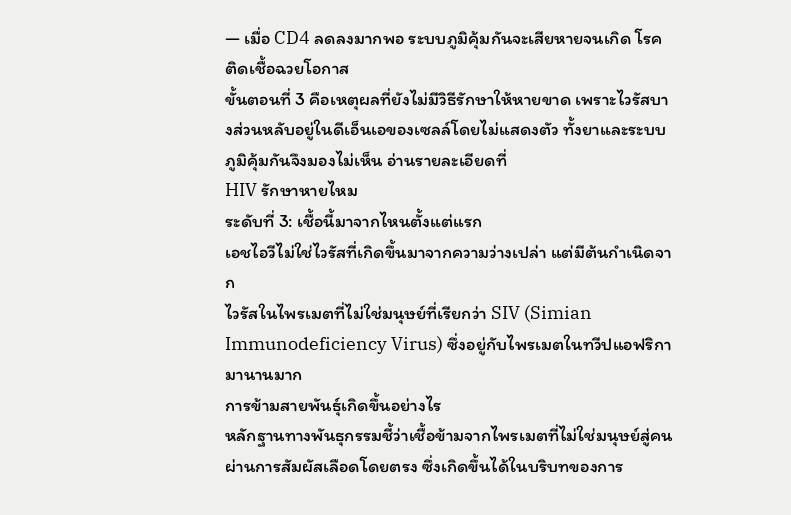— เมื่อ CD4 ลดลงมากพอ ระบบภูมิคุ้มกันจะเสียหายจนเกิด โรคติดเชื้อฉวยโอกาส
ขั้นตอนที่ 3 คือเหตุผลที่ยังไม่มีวิธีรักษาให้หายขาด เพราะไวรัสบางส่วนหลับอยู่ในดีเอ็นเอของเซลล์โดยไม่แสดงตัว ทั้งยาและระบบภูมิคุ้มกันจึงมองไม่เห็น อ่านรายละเอียดที่
HIV รักษาหายไหม
ระดับที่ 3: เชื้อนี้มาจากไหนตั้งแต่แรก
เอชไอวีไม่ใช่ไวรัสที่เกิดขึ้นมาจากความว่างเปล่า แต่มีต้นกำเนิดจาก
ไวรัสในไพรเมตที่ไม่ใช่มนุษย์ที่เรียกว่า SIV (Simian Immunodeficiency Virus) ซึ่งอยู่กับไพรเมตในทวีปแอฟริกามานานมาก
การข้ามสายพันธุ์เกิดขึ้นอย่างไร
หลักฐานทางพันธุกรรมชี้ว่าเชื้อข้ามจากไพรเมตที่ไม่ใช่มนุษย์สู่คนผ่านการสัมผัสเลือดโดยตรง ซึ่งเกิดขึ้นได้ในบริบทของการ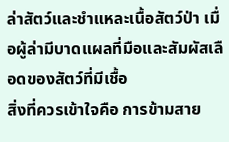ล่าสัตว์และชำแหละเนื้อสัตว์ป่า เมื่อผู้ล่ามีบาดแผลที่มือและสัมผัสเลือดของสัตว์ที่มีเชื้อ
สิ่งที่ควรเข้าใจคือ การข้ามสาย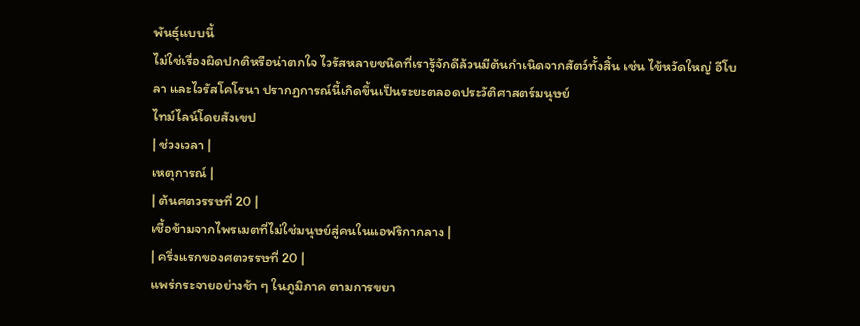พันธุ์แบบนี้
ไม่ใช่เรื่องผิดปกติหรือน่าตกใจ ไวรัสหลายชนิดที่เรารู้จักดีล้วนมีต้นกำเนิดจากสัตว์ทั้งสิ้น เช่น ไข้หวัดใหญ่ อีโบลา และไวรัสโคโรนา ปรากฏการณ์นี้เกิดขึ้นเป็นระยะตลอดประวัติศาสตร์มนุษย์
ไทม์ไลน์โดยสังเขป
| ช่วงเวลา |
เหตุการณ์ |
| ต้นศตวรรษที่ 20 |
เชื้อข้ามจากไพรเมตที่ไม่ใช่มนุษย์สู่คนในแอฟริกากลาง |
| ครึ่งแรกของศตวรรษที่ 20 |
แพร่กระจายอย่างช้า ๆ ในภูมิภาค ตามการขยา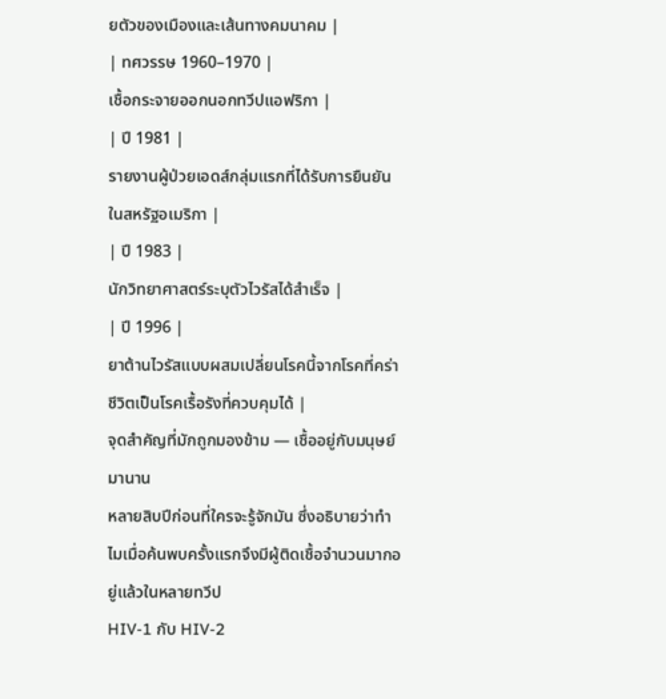ยตัวของเมืองและเส้นทางคมนาคม |
| ทศวรรษ 1960–1970 |
เชื้อกระจายออกนอกทวีปแอฟริกา |
| ปี 1981 |
รายงานผู้ป่วยเอดส์กลุ่มแรกที่ได้รับการยืนยันในสหรัฐอเมริกา |
| ปี 1983 |
นักวิทยาศาสตร์ระบุตัวไวรัสได้สำเร็จ |
| ปี 1996 |
ยาต้านไวรัสแบบผสมเปลี่ยนโรคนี้จากโรคที่คร่าชีวิตเป็นโรคเรื้อรังที่ควบคุมได้ |
จุดสำคัญที่มักถูกมองข้าม — เชื้ออยู่กับมนุษย์มานาน
หลายสิบปีก่อนที่ใครจะรู้จักมัน ซึ่งอธิบายว่าทำไมเมื่อค้นพบครั้งแรกจึงมีผู้ติดเชื้อจำนวนมากอยู่แล้วในหลายทวีป
HIV-1 กับ HIV-2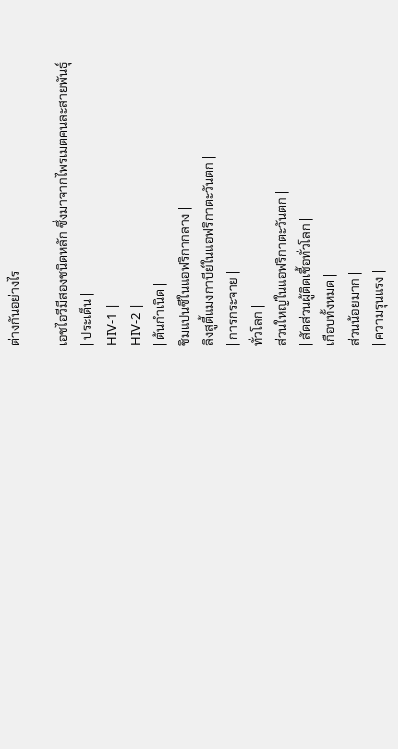ต่างกันอย่างไร

เอชไอวีมีสองชนิดหลัก ซึ่งมาจากไพรเมตคนละสายพันธุ์
| ประเด็น |
HIV-1 |
HIV-2 |
| ต้นกำเนิด |
ชิมแปนซีในแอฟริกากลาง |
ลิงสูตี้แมงกาบีย์ในแอฟริกาตะวันตก |
| การกระจาย |
ทั่วโลก |
ส่วนใหญ่ในแอฟริกาตะวันตก |
| สัดส่วนผู้ติดเชื้อทั่วโลก |
เกือบทั้งหมด |
ส่วนน้อยมาก |
| ความรุนแรง |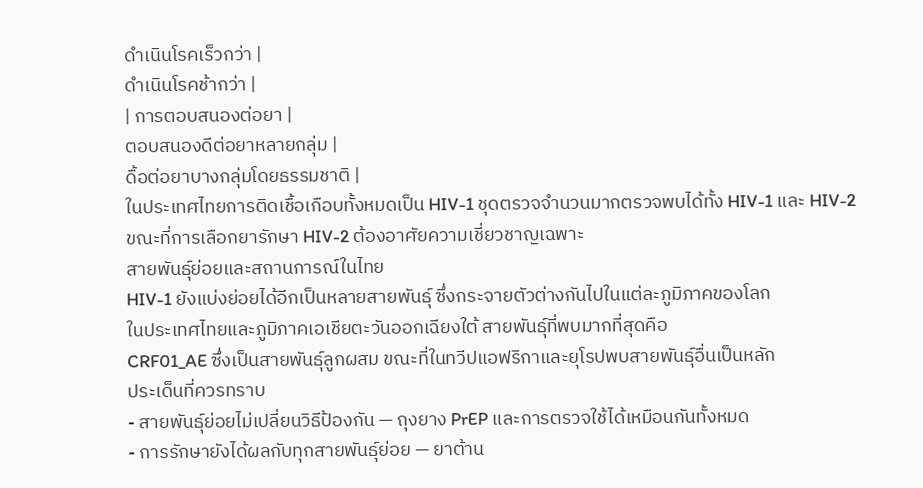ดำเนินโรคเร็วกว่า |
ดำเนินโรคช้ากว่า |
| การตอบสนองต่อยา |
ตอบสนองดีต่อยาหลายกลุ่ม |
ดื้อต่อยาบางกลุ่มโดยธรรมชาติ |
ในประเทศไทยการติดเชื้อเกือบทั้งหมดเป็น HIV-1 ชุดตรวจจำนวนมากตรวจพบได้ทั้ง HIV-1 และ HIV-2 ขณะที่การเลือกยารักษา HIV-2 ต้องอาศัยความเชี่ยวชาญเฉพาะ
สายพันธุ์ย่อยและสถานการณ์ในไทย
HIV-1 ยังแบ่งย่อยได้อีกเป็นหลายสายพันธุ์ ซึ่งกระจายตัวต่างกันไปในแต่ละภูมิภาคของโลก
ในประเทศไทยและภูมิภาคเอเชียตะวันออกเฉียงใต้ สายพันธุ์ที่พบมากที่สุดคือ
CRF01_AE ซึ่งเป็นสายพันธุ์ลูกผสม ขณะที่ในทวีปแอฟริกาและยุโรปพบสายพันธุ์อื่นเป็นหลัก
ประเด็นที่ควรทราบ
- สายพันธุ์ย่อยไม่เปลี่ยนวิธีป้องกัน — ถุงยาง PrEP และการตรวจใช้ได้เหมือนกันทั้งหมด
- การรักษายังได้ผลกับทุกสายพันธุ์ย่อย — ยาต้าน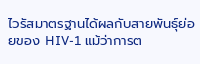ไวรัสมาตรฐานได้ผลกับสายพันธุ์ย่อยของ HIV-1 แม้ว่าการต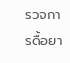รวจการดื้อยา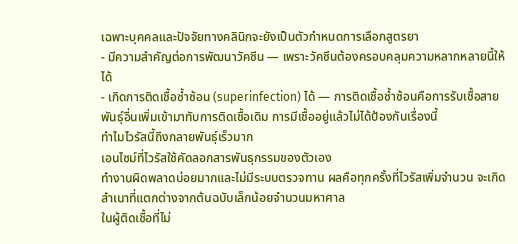เฉพาะบุคคลและปัจจัยทางคลินิกจะยังเป็นตัวกำหนดการเลือกสูตรยา
- มีความสำคัญต่อการพัฒนาวัคซีน — เพราะวัคซีนต้องครอบคลุมความหลากหลายนี้ให้ได้
- เกิดการติดเชื้อซ้ำซ้อน (superinfection) ได้ — การติดเชื้อซ้ำซ้อนคือการรับเชื้อสายพันธุ์อื่นเพิ่มเข้ามาทับการติดเชื้อเดิม การมีเชื้ออยู่แล้วไม่ได้ป้องกันเรื่องนี้
ทำไมไวรัสนี้ถึงกลายพันธุ์เร็วมาก
เอนไซม์ที่ไวรัสใช้คัดลอกสารพันธุกรรมของตัวเอง
ทำงานผิดพลาดบ่อยมากและไม่มีระบบตรวจทาน ผลคือทุกครั้งที่ไวรัสเพิ่มจำนวน จะเกิดสำเนาที่แตกต่างจากต้นฉบับเล็กน้อยจำนวนมหาศาล
ในผู้ติดเชื้อที่ไม่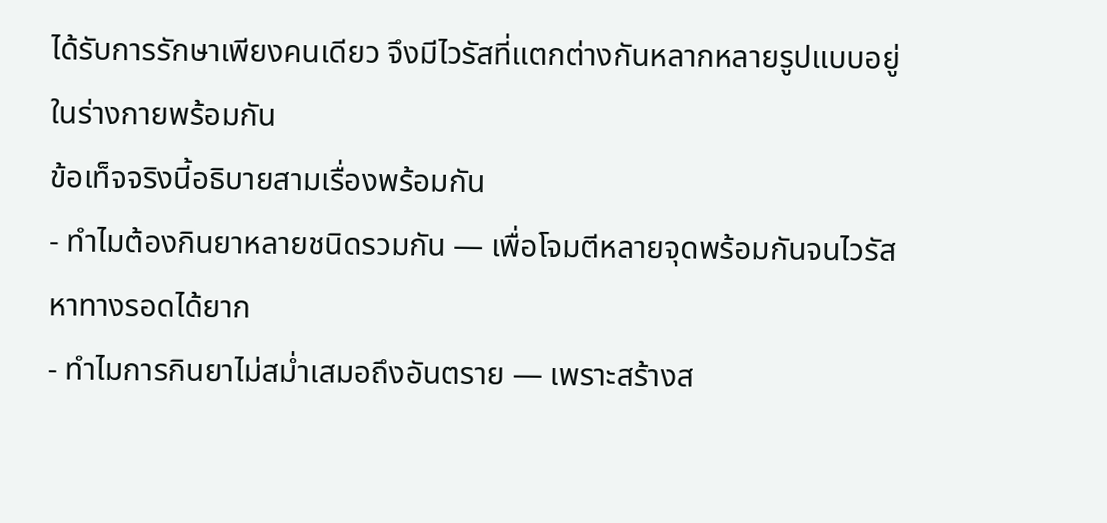ได้รับการรักษาเพียงคนเดียว จึงมีไวรัสที่แตกต่างกันหลากหลายรูปแบบอยู่ในร่างกายพร้อมกัน
ข้อเท็จจริงนี้อธิบายสามเรื่องพร้อมกัน
- ทำไมต้องกินยาหลายชนิดรวมกัน — เพื่อโจมตีหลายจุดพร้อมกันจนไวรัสหาทางรอดได้ยาก
- ทำไมการกินยาไม่สม่ำเสมอถึงอันตราย — เพราะสร้างส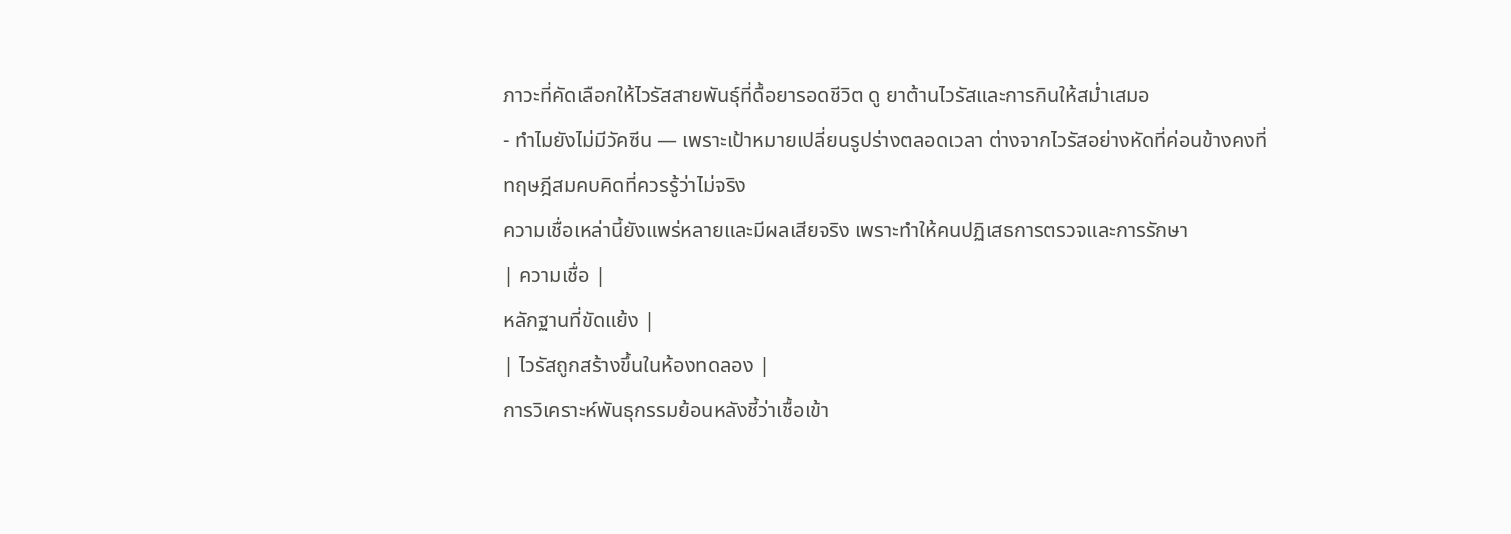ภาวะที่คัดเลือกให้ไวรัสสายพันธุ์ที่ดื้อยารอดชีวิต ดู ยาต้านไวรัสและการกินให้สม่ำเสมอ
- ทำไมยังไม่มีวัคซีน — เพราะเป้าหมายเปลี่ยนรูปร่างตลอดเวลา ต่างจากไวรัสอย่างหัดที่ค่อนข้างคงที่
ทฤษฎีสมคบคิดที่ควรรู้ว่าไม่จริง
ความเชื่อเหล่านี้ยังแพร่หลายและมีผลเสียจริง เพราะทำให้คนปฏิเสธการตรวจและการรักษา
| ความเชื่อ |
หลักฐานที่ขัดแย้ง |
| ไวรัสถูกสร้างขึ้นในห้องทดลอง |
การวิเคราะห์พันธุกรรมย้อนหลังชี้ว่าเชื้อเข้า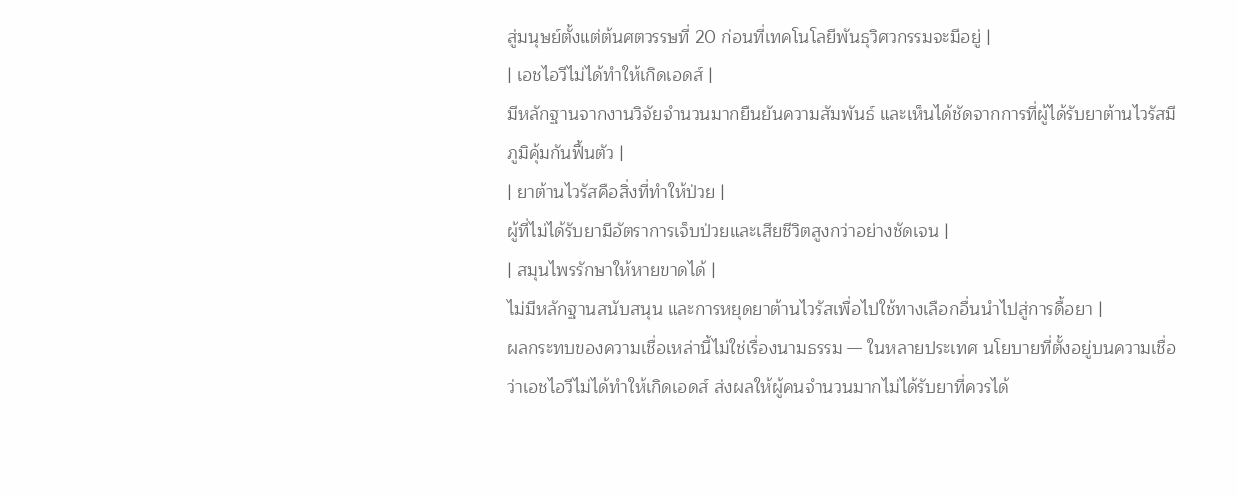สู่มนุษย์ตั้งแต่ต้นศตวรรษที่ 20 ก่อนที่เทคโนโลยีพันธุวิศวกรรมจะมีอยู่ |
| เอชไอวีไม่ได้ทำให้เกิดเอดส์ |
มีหลักฐานจากงานวิจัยจำนวนมากยืนยันความสัมพันธ์ และเห็นได้ชัดจากการที่ผู้ได้รับยาต้านไวรัสมีภูมิคุ้มกันฟื้นตัว |
| ยาต้านไวรัสคือสิ่งที่ทำให้ป่วย |
ผู้ที่ไม่ได้รับยามีอัตราการเจ็บป่วยและเสียชีวิตสูงกว่าอย่างชัดเจน |
| สมุนไพรรักษาให้หายขาดได้ |
ไม่มีหลักฐานสนับสนุน และการหยุดยาต้านไวรัสเพื่อไปใช้ทางเลือกอื่นนำไปสู่การดื้อยา |
ผลกระทบของความเชื่อเหล่านี้ไม่ใช่เรื่องนามธรรม — ในหลายประเทศ นโยบายที่ตั้งอยู่บนความเชื่อว่าเอชไอวีไม่ได้ทำให้เกิดเอดส์ ส่งผลให้ผู้คนจำนวนมากไม่ได้รับยาที่ควรได้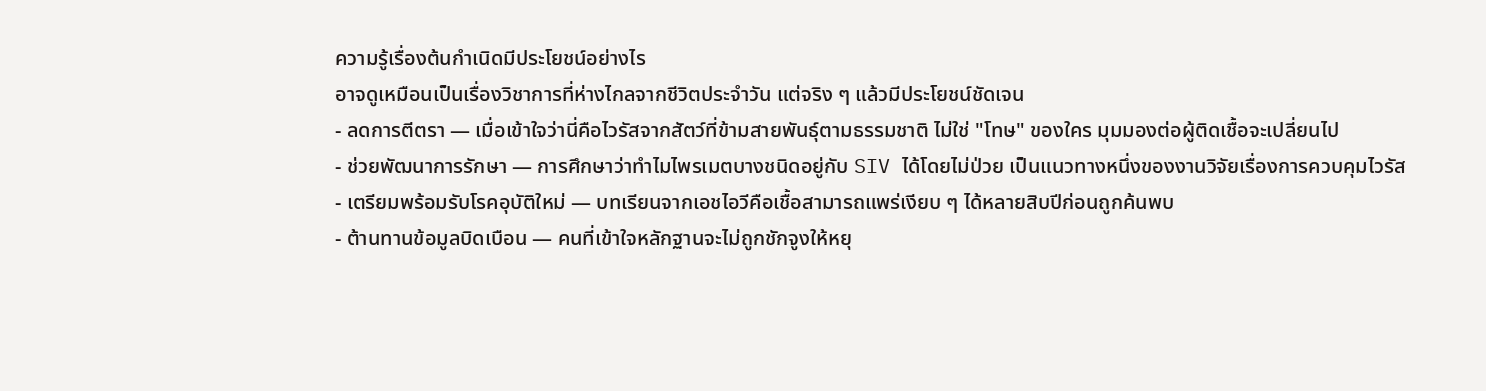ความรู้เรื่องต้นกำเนิดมีประโยชน์อย่างไร
อาจดูเหมือนเป็นเรื่องวิชาการที่ห่างไกลจากชีวิตประจำวัน แต่จริง ๆ แล้วมีประโยชน์ชัดเจน
- ลดการตีตรา — เมื่อเข้าใจว่านี่คือไวรัสจากสัตว์ที่ข้ามสายพันธุ์ตามธรรมชาติ ไม่ใช่ "โทษ" ของใคร มุมมองต่อผู้ติดเชื้อจะเปลี่ยนไป
- ช่วยพัฒนาการรักษา — การศึกษาว่าทำไมไพรเมตบางชนิดอยู่กับ SIV ได้โดยไม่ป่วย เป็นแนวทางหนึ่งของงานวิจัยเรื่องการควบคุมไวรัส
- เตรียมพร้อมรับโรคอุบัติใหม่ — บทเรียนจากเอชไอวีคือเชื้อสามารถแพร่เงียบ ๆ ได้หลายสิบปีก่อนถูกค้นพบ
- ต้านทานข้อมูลบิดเบือน — คนที่เข้าใจหลักฐานจะไม่ถูกชักจูงให้หยุ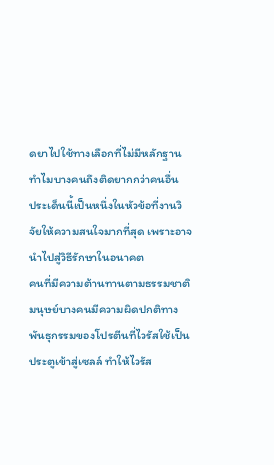ดยาไปใช้ทางเลือกที่ไม่มีหลักฐาน
ทำไมบางคนถึงติดยากกว่าคนอื่น
ประเด็นนี้เป็นหนึ่งในหัวข้อที่งานวิจัยให้ความสนใจมากที่สุด เพราะอาจนำไปสู่วิธีรักษาในอนาคต
คนที่มีความต้านทานตามธรรมชาติ
มนุษย์บางคนมีความผิดปกติทางพันธุกรรมของโปรตีนที่ไวรัสใช้เป็นประตูเข้าสู่เซลล์ ทำให้ไวรัส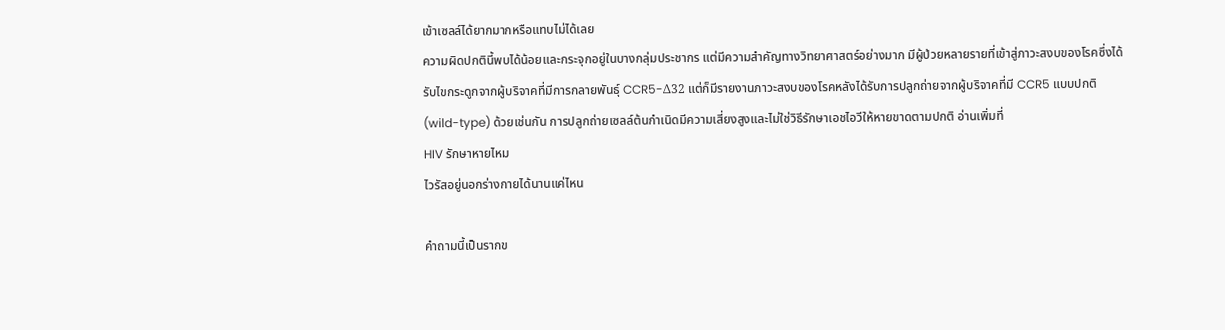เข้าเซลล์ได้ยากมากหรือแทบไม่ได้เลย
ความผิดปกตินี้พบได้น้อยและกระจุกอยู่ในบางกลุ่มประชากร แต่มีความสำคัญทางวิทยาศาสตร์อย่างมาก มีผู้ป่วยหลายรายที่เข้าสู่ภาวะสงบของโรคซึ่งได้รับไขกระดูกจากผู้บริจาคที่มีการกลายพันธุ์ CCR5-Δ32 แต่ก็มีรายงานภาวะสงบของโรคหลังได้รับการปลูกถ่ายจากผู้บริจาคที่มี CCR5 แบบปกติ (wild-type) ด้วยเช่นกัน การปลูกถ่ายเซลล์ต้นกำเนิดมีความเสี่ยงสูงและไม่ใช่วิธีรักษาเอชไอวีให้หายขาดตามปกติ อ่านเพิ่มที่
HIV รักษาหายไหม
ไวรัสอยู่นอกร่างกายได้นานแค่ไหน

คำถามนี้เป็นรากข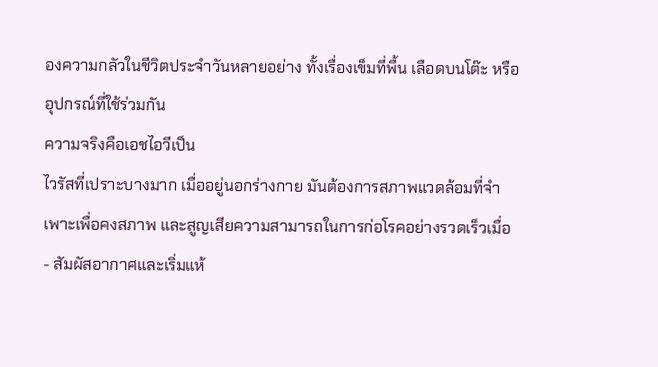องความกลัวในชีวิตประจำวันหลายอย่าง ทั้งเรื่องเข็มที่พื้น เลือดบนโต๊ะ หรืออุปกรณ์ที่ใช้ร่วมกัน
ความจริงคือเอชไอวีเป็น
ไวรัสที่เปราะบางมาก เมื่ออยู่นอกร่างกาย มันต้องการสภาพแวดล้อมที่จำเพาะเพื่อคงสภาพ และสูญเสียความสามารถในการก่อโรคอย่างรวดเร็วเมื่อ
- สัมผัสอากาศและเริ่มแห้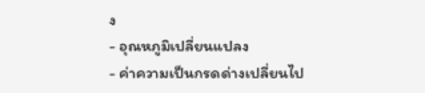ง
- อุณหภูมิเปลี่ยนแปลง
- ค่าความเป็นกรดด่างเปลี่ยนไป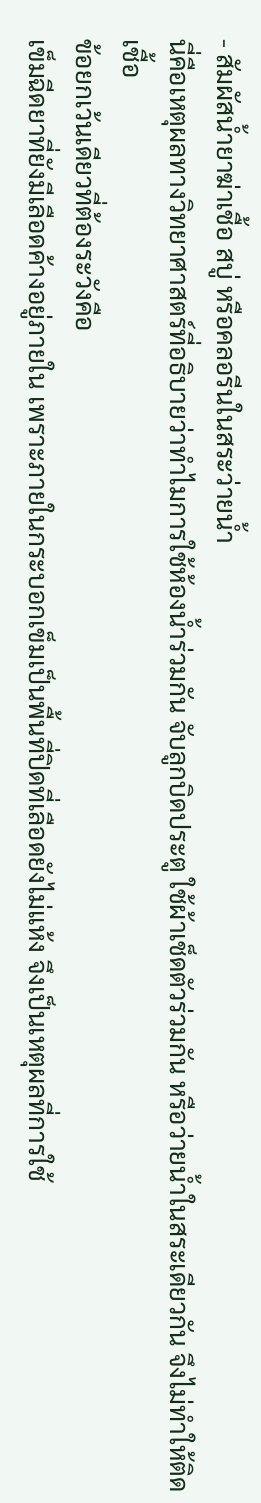- สัมผัสน้ำยาฆ่าเชื้อ สบู่ หรือคลอรีนในสระว่ายน้ำ
นี่คือเหตุผลทางวิทยาศาสตร์ที่อธิบายว่าทำไมการใช้ห้องน้ำร่วมกัน จับลูกบิดประตู ใช้ผ้าเช็ดตัวร่วมกัน หรือว่ายน้ำในสระเดียวกัน จึงไม่ทำให้ติดเชื้อ
ข้อยกเว้นเดียวที่ต้องระวังคือ
เข็มฉีดยาที่ยังมีเลือดค้างอยู่ภายใน เพราะภายในกระบอกเข็มเป็นพื้นที่ปิดที่เลือดยังไม่แห้ง จึงเป็นเหตุผลที่การใช้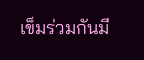เข็มร่วมกันมี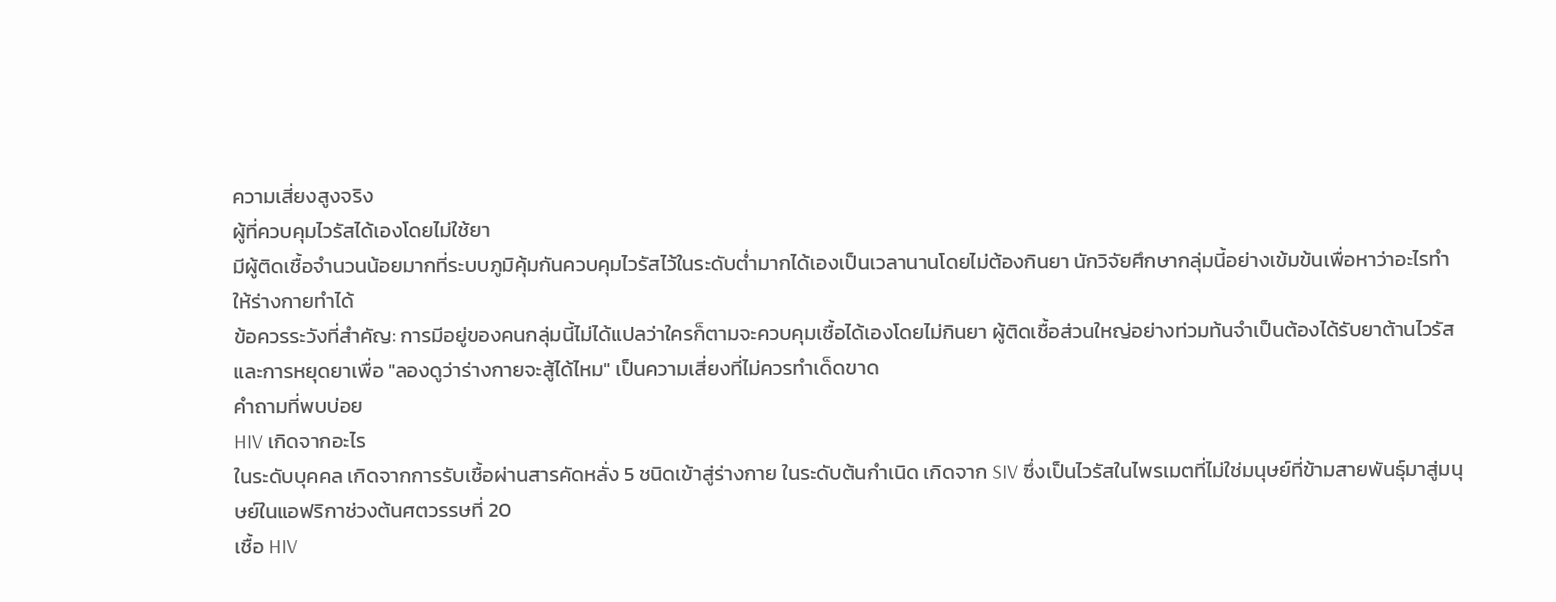ความเสี่ยงสูงจริง
ผู้ที่ควบคุมไวรัสได้เองโดยไม่ใช้ยา
มีผู้ติดเชื้อจำนวนน้อยมากที่ระบบภูมิคุ้มกันควบคุมไวรัสไว้ในระดับต่ำมากได้เองเป็นเวลานานโดยไม่ต้องกินยา นักวิจัยศึกษากลุ่มนี้อย่างเข้มข้นเพื่อหาว่าอะไรทำให้ร่างกายทำได้
ข้อควรระวังที่สำคัญ: การมีอยู่ของคนกลุ่มนี้ไม่ได้แปลว่าใครก็ตามจะควบคุมเชื้อได้เองโดยไม่กินยา ผู้ติดเชื้อส่วนใหญ่อย่างท่วมท้นจำเป็นต้องได้รับยาต้านไวรัส และการหยุดยาเพื่อ "ลองดูว่าร่างกายจะสู้ได้ไหม" เป็นความเสี่ยงที่ไม่ควรทำเด็ดขาด
คำถามที่พบบ่อย
HIV เกิดจากอะไร
ในระดับบุคคล เกิดจากการรับเชื้อผ่านสารคัดหลั่ง 5 ชนิดเข้าสู่ร่างกาย ในระดับต้นกำเนิด เกิดจาก SIV ซึ่งเป็นไวรัสในไพรเมตที่ไม่ใช่มนุษย์ที่ข้ามสายพันธุ์มาสู่มนุษย์ในแอฟริกาช่วงต้นศตวรรษที่ 20
เชื้อ HIV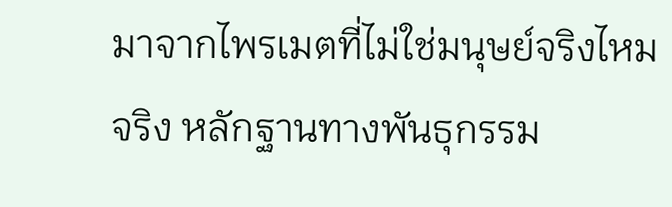มาจากไพรเมตที่ไม่ใช่มนุษย์จริงไหม
จริง หลักฐานทางพันธุกรรม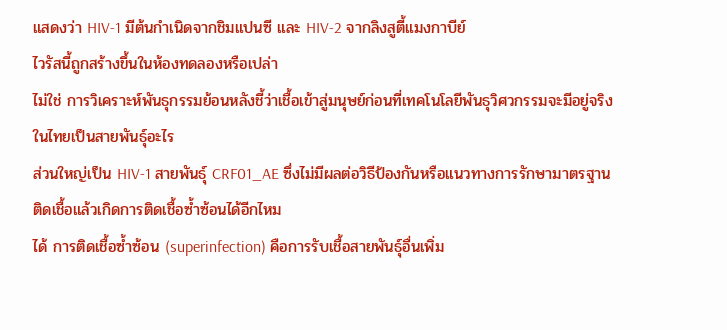แสดงว่า HIV-1 มีต้นกำเนิดจากชิมแปนซี และ HIV-2 จากลิงสูตี้แมงกาบีย์
ไวรัสนี้ถูกสร้างขึ้นในห้องทดลองหรือเปล่า
ไม่ใช่ การวิเคราะห์พันธุกรรมย้อนหลังชี้ว่าเชื้อเข้าสู่มนุษย์ก่อนที่เทคโนโลยีพันธุวิศวกรรมจะมีอยู่จริง
ในไทยเป็นสายพันธุ์อะไร
ส่วนใหญ่เป็น HIV-1 สายพันธุ์ CRF01_AE ซึ่งไม่มีผลต่อวิธีป้องกันหรือแนวทางการรักษามาตรฐาน
ติดเชื้อแล้วเกิดการติดเชื้อซ้ำซ้อนได้อีกไหม
ได้ การติดเชื้อซ้ำซ้อน (superinfection) คือการรับเชื้อสายพันธุ์อื่นเพิ่ม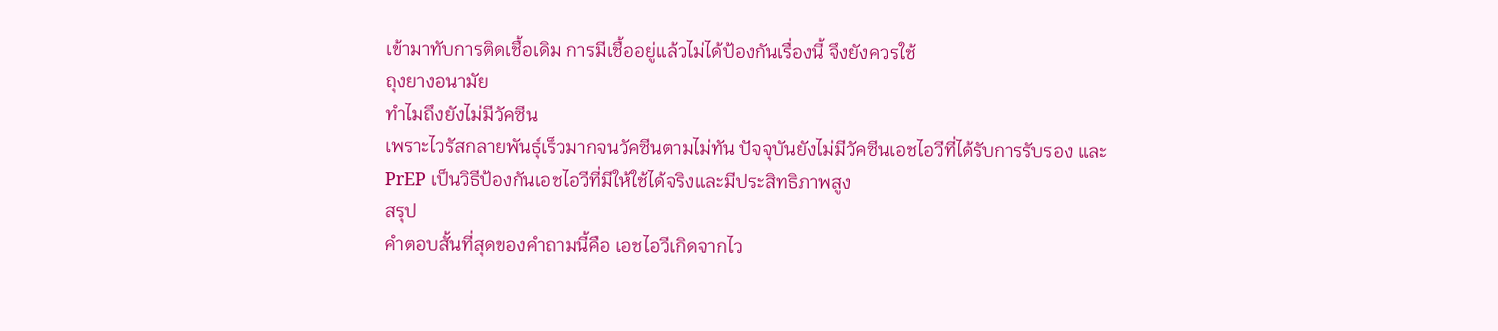เข้ามาทับการติดเชื้อเดิม การมีเชื้ออยู่แล้วไม่ได้ป้องกันเรื่องนี้ จึงยังควรใช้
ถุงยางอนามัย
ทำไมถึงยังไม่มีวัคซีน
เพราะไวรัสกลายพันธุ์เร็วมากจนวัคซีนตามไม่ทัน ปัจจุบันยังไม่มีวัคซีนเอชไอวีที่ได้รับการรับรอง และ
PrEP เป็นวิธีป้องกันเอชไอวีที่มีให้ใช้ได้จริงและมีประสิทธิภาพสูง
สรุป
คำตอบสั้นที่สุดของคำถามนี้คือ เอชไอวีเกิดจากไว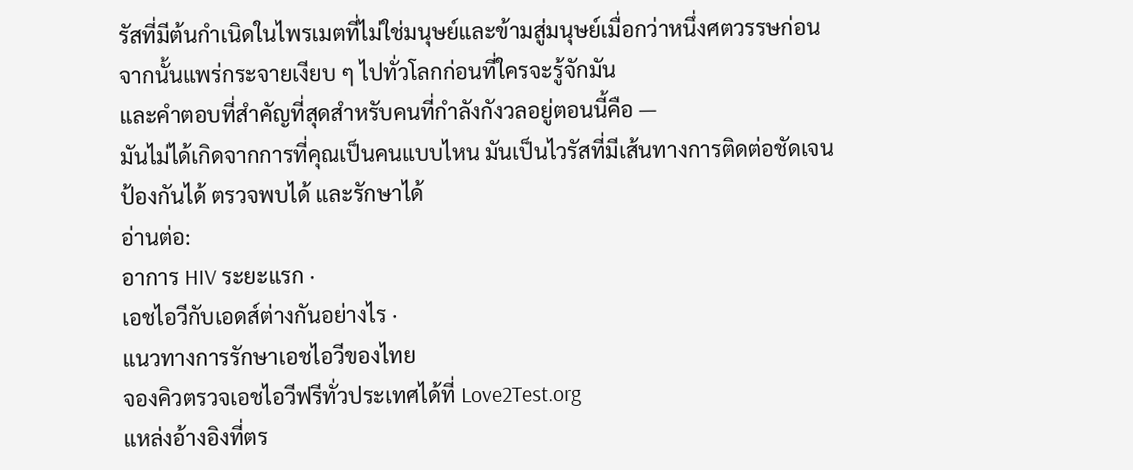รัสที่มีต้นกำเนิดในไพรเมตที่ไม่ใช่มนุษย์และข้ามสู่มนุษย์เมื่อกว่าหนึ่งศตวรรษก่อน จากนั้นแพร่กระจายเงียบ ๆ ไปทั่วโลกก่อนที่ใครจะรู้จักมัน
และคำตอบที่สำคัญที่สุดสำหรับคนที่กำลังกังวลอยู่ตอนนี้คือ —
มันไม่ได้เกิดจากการที่คุณเป็นคนแบบไหน มันเป็นไวรัสที่มีเส้นทางการติดต่อชัดเจน ป้องกันได้ ตรวจพบได้ และรักษาได้
อ่านต่อ:
อาการ HIV ระยะแรก ·
เอชไอวีกับเอดส์ต่างกันอย่างไร ·
แนวทางการรักษาเอชไอวีของไทย
จองคิวตรวจเอชไอวีฟรีทั่วประเทศได้ที่ Love2Test.org
แหล่งอ้างอิงที่ตร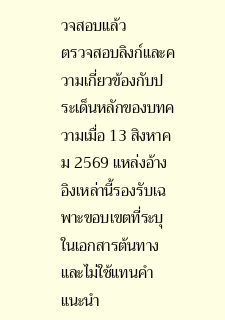วจสอบแล้ว
ตรวจสอบลิงก์และความเกี่ยวข้องกับประเด็นหลักของบทความเมื่อ 13 สิงหาคม 2569 แหล่งอ้างอิงเหล่านี้รองรับเฉพาะขอบเขตที่ระบุในเอกสารต้นทาง และไม่ใช้แทนคำแนะนำ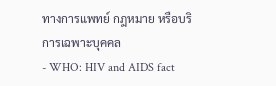ทางการแพทย์ กฎหมาย หรือบริการเฉพาะบุคคล
- WHO: HIV and AIDS fact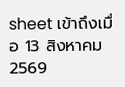sheet เข้าถึงเมื่อ 13 สิงหาคม 2569